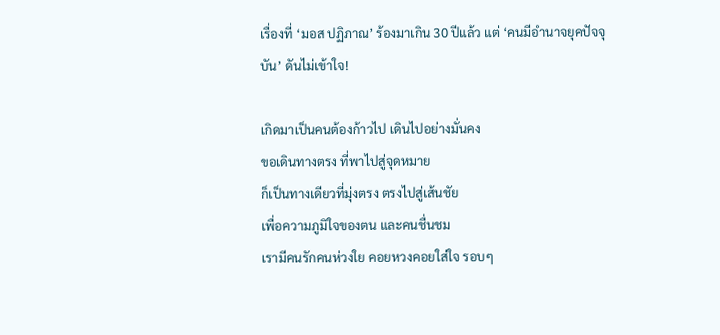เรื่องที่ ‘มอส ปฏิภาณ’ ร้องมาเกิน 30 ปีแล้ว แต่ ‘คนมีอำนาจยุคปัจจุบัน’ ดันไม่เข้าใจ!

เกิดมาเป็นคนต้องก้าวไป เดินไปอย่างมั่นคง
ขอเดินทางตรง ที่พาไปสู่จุดหมาย
ก็เป็นทางเดียวที่มุ่งตรง ตรงไปสู่เส้นชัย
เพื่อความภูมิใจของตน และคนชื่นชม
เรามีคนรักคนห่วงใย คอยหวงคอยใส่ใจ รอบๆ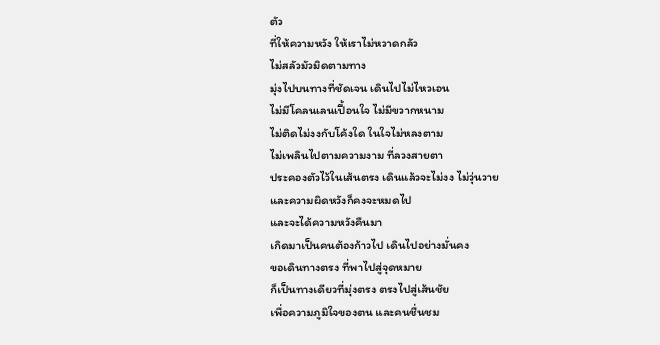ตัว
ที่ให้ความหวัง ให้เราไม่หวาดกลัว
ไม่สลัวมัวมิดตามทาง
มุ่งไปบนทางที่ชัดเจน เดินไปไม่ไหวเอน
ไม่มีโคลนเลนเปื้อนใจ ไม่มีขวากหนาม
ไม่ติดไม่งงกับโค้งใด ในใจไม่หลงตาม
ไม่เพลินไปตามความงาม ที่ลวงสายตา
ประคองตัวไว้ในเส้นตรง เดินแล้วจะไม่งง ไม่วุ่นวาย
และความผิดหวังก็คงจะหมดไป
และจะได้ความหวังคืนมา
เกิดมาเป็นคนต้องก้าวไป เดินไปอย่างมั่นคง
ขอเดินทางตรง ที่พาไปสู่จุดหมาย
ก็เป็นทางเดียวที่มุ่งตรง ตรงไปสู่เส้นชัย
เพื่อความภูมิใจของตน และคนชื่นชม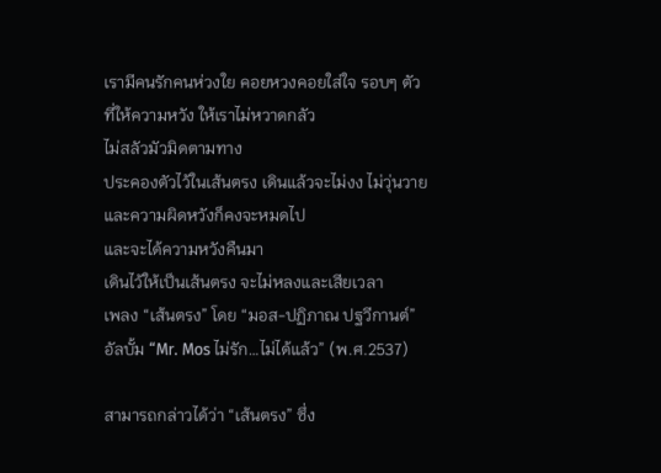เรามีคนรักคนห่วงใย คอยหวงคอยใส่ใจ รอบๆ ตัว
ที่ให้ความหวัง ให้เราไม่หวาดกลัว
ไม่สลัวมัวมิดตามทาง
ประคองตัวไว้ในเส้นตรง เดินแล้วจะไม่งง ไม่วุ่นวาย
และความผิดหวังก็คงจะหมดไป
และจะได้ความหวังคืนมา
เดินไว้ให้เป็นเส้นตรง จะไม่หลงและเสียเวลา
เพลง “เส้นตรง” โดย “มอส-ปฏิภาณ ปฐวีกานต์”
อัลบั้ม “Mr. Mos ไม่รัก…ไม่ได้แล้ว” (พ.ศ.2537)

สามารถกล่าวได้ว่า “เส้นตรง” ซึ่ง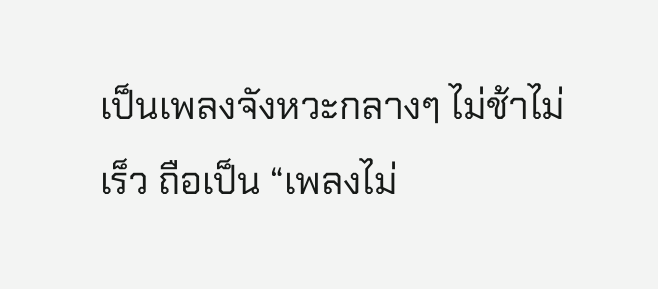เป็นเพลงจังหวะกลางๆ ไม่ช้าไม่เร็ว ถือเป็น “เพลงไม่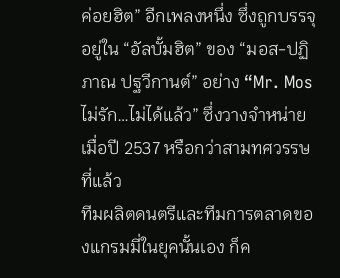ค่อยฮิต” อีกเพลงหนึ่ง ซึ่งถูกบรรจุอยู่ใน “อัลบั้มฮิต” ของ “มอส-ปฏิภาณ ปฐวีกานต์” อย่าง “Mr. Mos ไม่รัก…ไม่ได้แล้ว” ซึ่งวางจำหน่ายเมื่อปี 2537 หรือกว่าสามทศวรรษที่แล้ว
ทีมผลิตดนตรีและทีมการตลาดของแกรมมี่ในยุคนั้นเอง ก็ค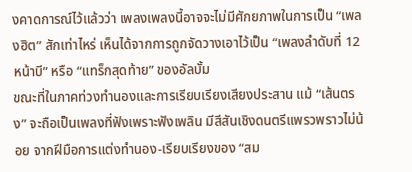งคาดการณ์ไว้แล้วว่า เพลงเพลงนี้อาจจะไม่มีศักยภาพในการเป็น “เพลงฮิต” สักเท่าไหร่ เห็นได้จากการถูกจัดวางเอาไว้เป็น “เพลงลำดับที่ 12 หน้าบี” หรือ “แทร็กสุดท้าย” ของอัลบั้ม
ขณะที่ในภาคท่วงทำนองและการเรียบเรียงเสียงประสาน แม้ “เส้นตรง” จะถือเป็นเพลงที่ฟังเพราะฟังเพลิน มีสีสันเชิงดนตรีแพรวพราวไม่น้อย จากฝีมือการแต่งทำนอง-เรียบเรียงของ “สม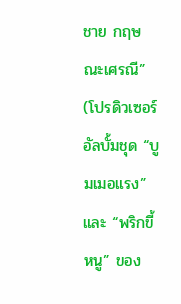ชาย กฤษณะเศรณี” (โปรดิวเซอร์อัลบั้มชุด “บูมเมอแรง” และ “พริกขี้หนู” ของ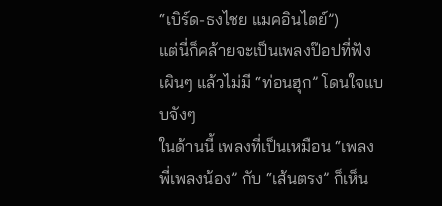“เบิร์ด-ธงไชย แมคอินไตย์”)
แต่นี่ก็คล้ายจะเป็นเพลงป๊อปที่ฟังเผินๆ แล้วไม่มี “ท่อนฮุก” โดนใจแบบจังๆ
ในด้านนี้ เพลงที่เป็นเหมือน “เพลงพี่เพลงน้อง” กับ “เส้นตรง” ก็เห็น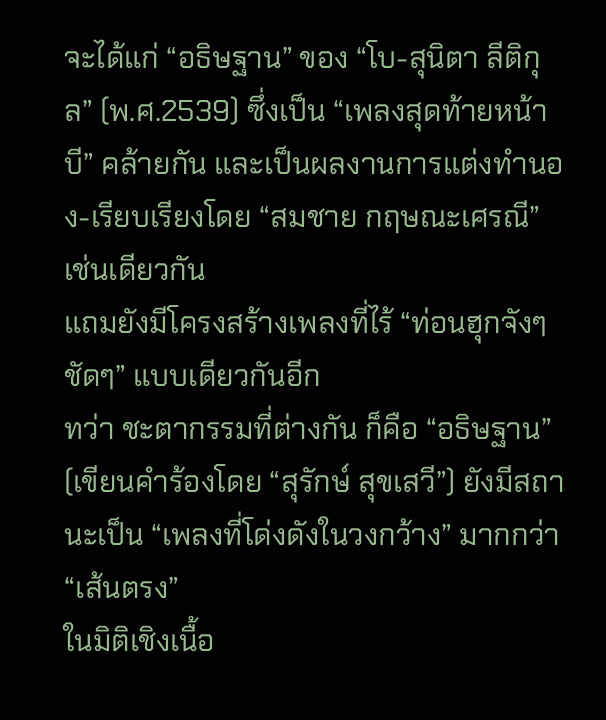จะได้แก่ “อธิษฐาน” ของ “โบ-สุนิตา ลีติกุล” (พ.ศ.2539) ซึ่งเป็น “เพลงสุดท้ายหน้าบี” คล้ายกัน และเป็นผลงานการแต่งทำนอง-เรียบเรียงโดย “สมชาย กฤษณะเศรณี” เช่นเดียวกัน
แถมยังมีโครงสร้างเพลงที่ไร้ “ท่อนฮุกจังๆ ชัดๆ” แบบเดียวกันอีก
ทว่า ชะตากรรมที่ต่างกัน ก็คือ “อธิษฐาน” (เขียนคำร้องโดย “สุรักษ์ สุขเสวี”) ยังมีสถานะเป็น “เพลงที่โด่งดังในวงกว้าง” มากกว่า “เส้นตรง”
ในมิติเชิงเนื้อ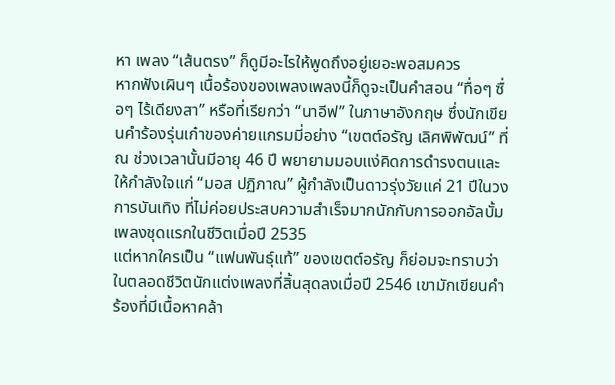หา เพลง “เส้นตรง” ก็ดูมีอะไรให้พูดถึงอยู่เยอะพอสมควร
หากฟังเผินๆ เนื้อร้องของเพลงเพลงนี้ก็ดูจะเป็นคำสอน “ทื่อๆ ซื่อๆ ไร้เดียงสา” หรือที่เรียกว่า “นาอีฟ” ในภาษาอังกฤษ ซึ่งนักเขียนคำร้องรุ่นเก๋าของค่ายแกรมมี่อย่าง “เขตต์อรัญ เลิศพิพัฒน์” ที่ ณ ช่วงเวลานั้นมีอายุ 46 ปี พยายามมอบแง่คิดการดำรงตนและให้กำลังใจแก่ “มอส ปฏิภาณ” ผู้กำลังเป็นดาวรุ่งวัยแค่ 21 ปีในวงการบันเทิง ที่ไม่ค่อยประสบความสำเร็จมากนักกับการออกอัลบั้มเพลงชุดแรกในชีวิตเมื่อปี 2535
แต่หากใครเป็น “แฟนพันธุ์แท้” ของเขตต์อรัญ ก็ย่อมจะทราบว่า ในตลอดชีวิตนักแต่งเพลงที่สิ้นสุดลงเมื่อปี 2546 เขามักเขียนคำร้องที่มีเนื้อหาคล้า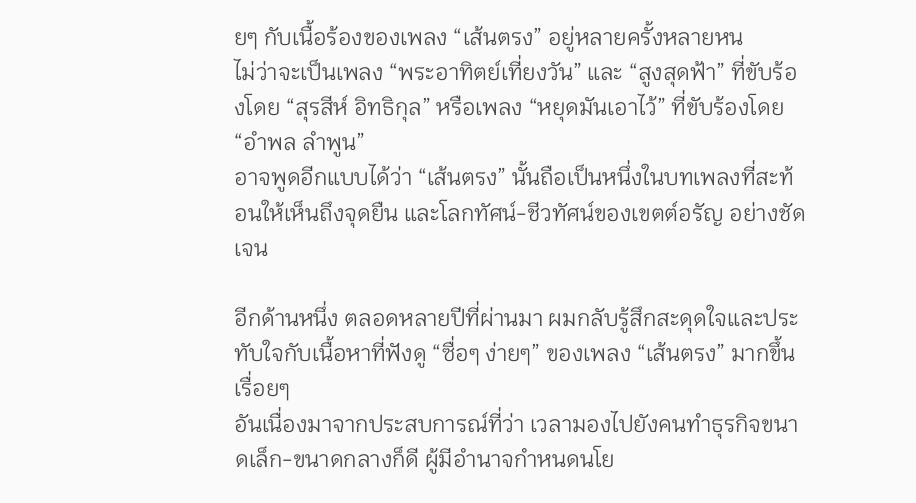ยๆ กับเนื้อร้องของเพลง “เส้นตรง” อยู่หลายครั้งหลายหน
ไม่ว่าจะเป็นเพลง “พระอาทิตย์เที่ยงวัน” และ “สูงสุดฟ้า” ที่ขับร้องโดย “สุรสีห์ อิทธิกุล” หรือเพลง “หยุดมันเอาไว้” ที่ขับร้องโดย “อำพล ลำพูน”
อาจพูดอีกแบบได้ว่า “เส้นตรง” นั้นถือเป็นหนึ่งในบทเพลงที่สะท้อนให้เห็นถึงจุดยืน และโลกทัศน์-ชีวทัศน์ของเขตต์อรัญ อย่างชัดเจน

อีกด้านหนึ่ง ตลอดหลายปีที่ผ่านมา ผมกลับรู้สึกสะดุดใจและประทับใจกับเนื้อหาที่ฟังดู “ซื่อๆ ง่ายๆ” ของเพลง “เส้นตรง” มากขึ้นเรื่อยๆ
อันเนื่องมาจากประสบการณ์ที่ว่า เวลามองไปยังคนทำธุรกิจขนาดเล็ก-ขนาดกลางก็ดี ผู้มีอำนาจกำหนดนโย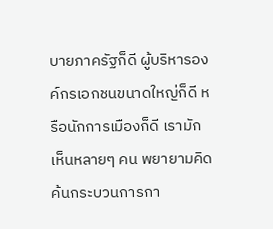บายภาครัฐก็ดี ผู้บริหารองค์กรเอกชนขนาดใหญ่ก็ดี หรือนักการเมืองก็ดี เรามักเห็นหลายๆ คน พยายามคิดค้นกระบวนการกา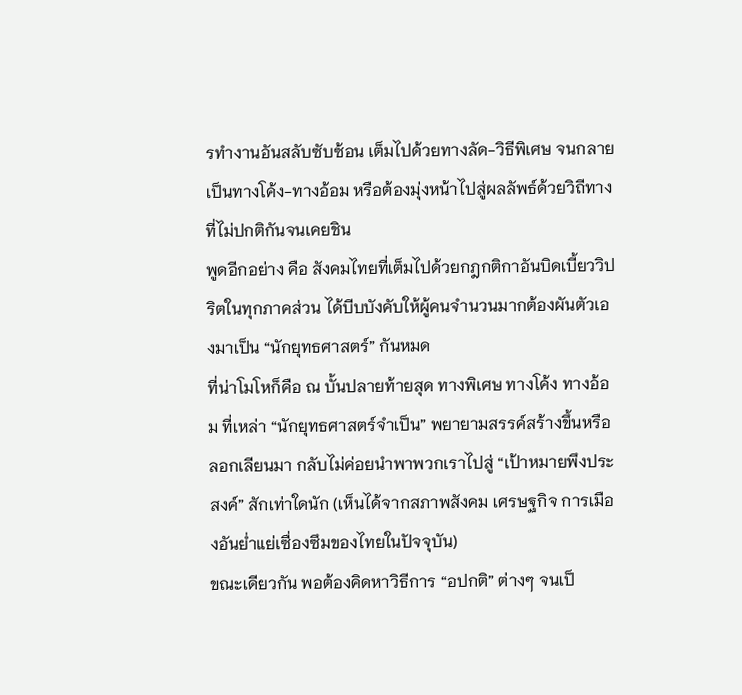รทำงานอันสลับซับซ้อน เต็มไปด้วยทางลัด-วิธีพิเศษ จนกลายเป็นทางโค้ง-ทางอ้อม หรือต้องมุ่งหน้าไปสู่ผลลัพธ์ด้วยวิถีทางที่ไม่ปกติกันจนเคยชิน
พูดอีกอย่าง คือ สังคมไทยที่เต็มไปด้วยกฎกติกาอันบิดเบี้ยววิปริตในทุกภาคส่วน ได้บีบบังคับให้ผู้คนจำนวนมากต้องผันตัวเองมาเป็น “นักยุทธศาสตร์” กันหมด
ที่น่าโมโหก็คือ ณ บั้นปลายท้ายสุด ทางพิเศษ ทางโค้ง ทางอ้อม ที่เหล่า “นักยุทธศาสตร์จำเป็น” พยายามสรรค์สร้างขึ้นหรือลอกเลียนมา กลับไม่ค่อยนำพาพวกเราไปสู่ “เป้าหมายพึงประสงค์” สักเท่าใดนัก (เห็นได้จากสภาพสังคม เศรษฐกิจ การเมืองอันย่ำแย่เซื่องซึมของไทยในปัจจุบัน)
ขณะเดียวกัน พอต้องคิดหาวิธีการ “อปกติ” ต่างๆ จนเป็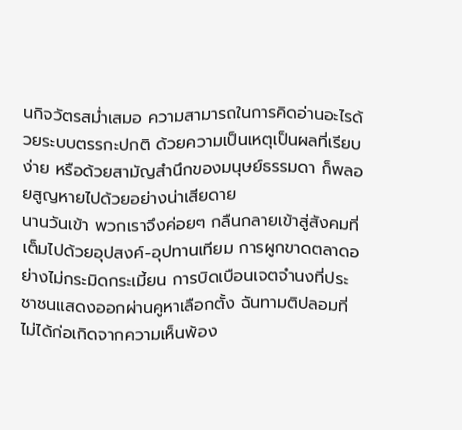นกิจวัตรสม่ำเสมอ ความสามารถในการคิดอ่านอะไรด้วยระบบตรรกะปกติ ด้วยความเป็นเหตุเป็นผลที่เรียบง่าย หรือด้วยสามัญสำนึกของมนุษย์ธรรมดา ก็พลอยสูญหายไปด้วยอย่างน่าเสียดาย
นานวันเข้า พวกเราจึงค่อยๆ กลืนกลายเข้าสู่สังคมที่เต็มไปด้วยอุปสงค์-อุปทานเทียม การผูกขาดตลาดอย่างไม่กระมิดกระเมี้ยน การบิดเบือนเจตจำนงที่ประชาชนแสดงออกผ่านคูหาเลือกตั้ง ฉันทามติปลอมที่ไม่ได้ก่อเกิดจากความเห็นพ้อง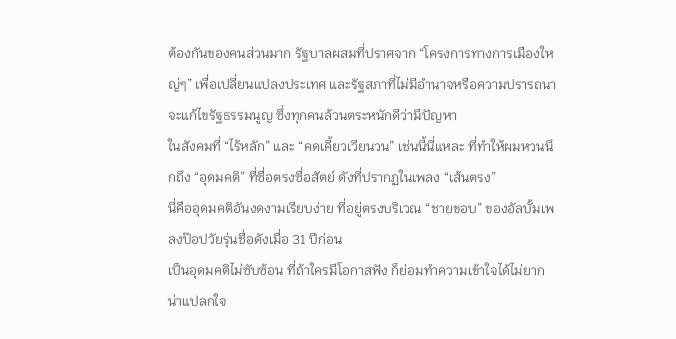ต้องกันของคนส่วนมาก รัฐบาลผสมที่ปราศจาก “โครงการทางการเมืองใหญ่ๆ” เพื่อเปลี่ยนแปลงประเทศ และรัฐสภาที่ไม่มีอำนาจหรือความปรารถนาจะแก้ไขรัฐธรรมนูญ ซึ่งทุกคนล้วนตระหนักดีว่ามีปัญหา
ในสังคมที่ “ไร้หลัก” และ “คดเคี้ยวเวียนวน” เช่นนี้นี่แหละ ที่ทำให้ผมหวนนึกถึง “อุดมคติ” ที่ซื่อตรงซื่อสัตย์ ดังที่ปรากฏในเพลง “เส้นตรง”
นี่คืออุดมคติอันงดงามเรียบง่าย ที่อยู่ตรงบริเวณ “ชายขอบ” ของอัลบั้มเพลงป๊อปวัยรุ่นชื่อดังเมื่อ 31 ปีก่อน
เป็นอุดมคติไม่ซับซ้อน ที่ถ้าใครมีโอกาสฟัง ก็ย่อมทำความเข้าใจได้ไม่ยาก
น่าแปลกใจ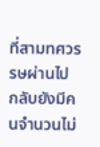ที่สามทศวรรษผ่านไป กลับยังมีคนจำนวนไม่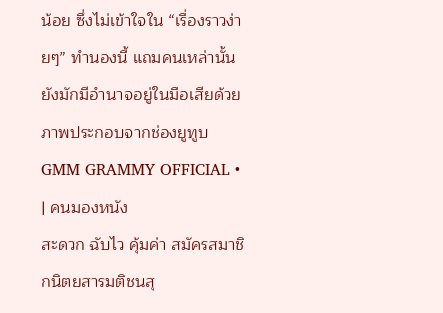น้อย ซึ่งไม่เข้าใจใน “เรื่องราวง่ายๆ” ทำนองนี้ แถมคนเหล่านั้นยังมักมีอำนาจอยู่ในมือเสียด้วย
ภาพประกอบจากช่องยูทูบ GMM GRAMMY OFFICIAL •
| คนมองหนัง
สะดวก ฉับไว คุ้มค่า สมัครสมาชิกนิตยสารมติชนสุ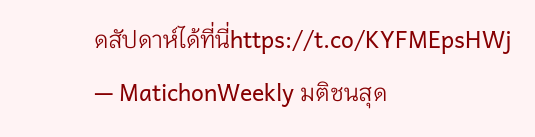ดสัปดาห์ได้ที่นี่https://t.co/KYFMEpsHWj
— MatichonWeekly มติชนสุด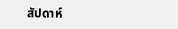สัปดาห์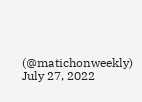(@matichonweekly) July 27, 2022